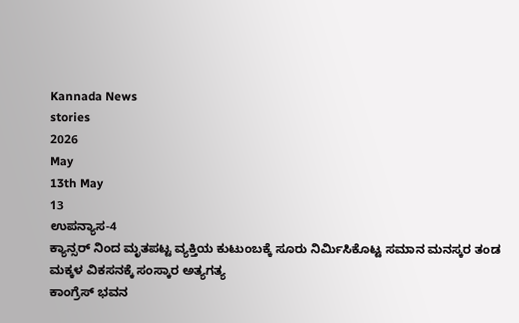Kannada News
stories
2026
May
13th May
13
ಉಪನ್ಯಾಸ-4
ಕ್ಯಾನ್ಸರ್ ನಿಂದ ಮೃತಪಟ್ಟ ವ್ಯಕ್ತಿಯ ಕುಟುಂಬಕ್ಕೆ ಸೂರು ನಿರ್ಮಿಸಿಕೊಟ್ಟ ಸಮಾನ ಮನಸ್ಕರ ತಂಡ
ಮಕ್ಕಳ ವಿಕಸನಕ್ಕೆ ಸಂಸ್ಕಾರ ಅತ್ಯಗತ್ಯ
ಕಾಂಗ್ರೆಸ್ ಭವನ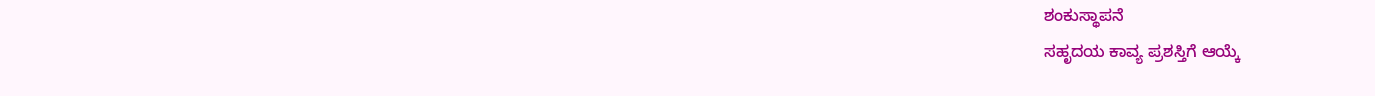ಶಂಕುಸ್ಥಾಪನೆ
ಸಹೃದಯ ಕಾವ್ಯ ಪ್ರಶಸ್ತಿಗೆ ಆಯ್ಕೆ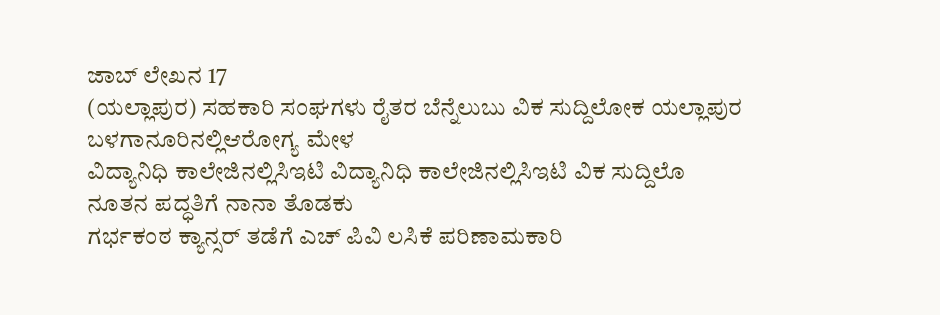ಜಾಬ್ ಲೇಖನ 17
(ಯಲ್ಲಾಪುರ) ಸಹಕಾರಿ ಸಂಘಗಳು ರೈತರ ಬೆನ್ನೆಲುಬು ವಿಕ ಸುದ್ದಿಲೋಕ ಯಲ್ಲಾಪುರ
ಬಳಗಾನೂರಿನಲ್ಲಿಆರೋಗ್ಯ ಮೇಳ
ವಿದ್ಯಾನಿಧಿ ಕಾಲೇಜಿನಲ್ಲಿಸಿಇಟಿ ವಿದ್ಯಾನಿಧಿ ಕಾಲೇಜಿನಲ್ಲಿಸಿಇಟಿ ವಿಕ ಸುದ್ದಿಲೊ
ನೂತನ ಪದ್ಧತಿಗೆ ನಾನಾ ತೊಡಕು
ಗರ್ಭಕಂಠ ಕ್ಯಾನ್ಸರ್ ತಡೆಗೆ ಎಚ್ ಪಿವಿ ಲಸಿಕೆ ಪರಿಣಾಮಕಾರಿ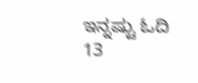ಇನ್ನಷ್ಟು ಓದಿ
13